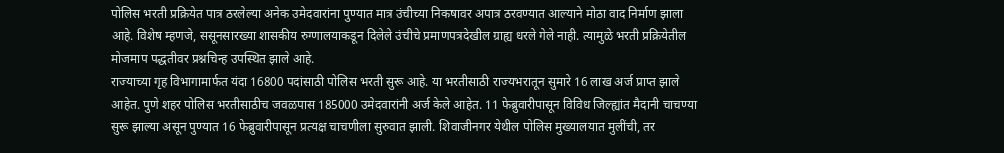पोलिस भरती प्रक्रियेत पात्र ठरलेल्या अनेक उमेदवारांना पुण्यात मात्र उंचीच्या निकषावर अपात्र ठरवण्यात आल्याने मोठा वाद निर्माण झाला आहे. विशेष म्हणजे, ससूनसारख्या शासकीय रुग्णालयाकडून दिलेले उंचीचे प्रमाणपत्रदेखील ग्राह्य धरले गेले नाही. त्यामुळे भरती प्रक्रियेतील मोजमाप पद्धतीवर प्रश्नचिन्ह उपस्थित झाले आहे.
राज्याच्या गृह विभागामार्फत यंदा 16800 पदांसाठी पोलिस भरती सुरू आहे. या भरतीसाठी राज्यभरातून सुमारे 16 लाख अर्ज प्राप्त झाले आहेत. पुणे शहर पोलिस भरतीसाठीच जवळपास 185000 उमेदवारांनी अर्ज केले आहेत. 11 फेब्रुवारीपासून विविध जिल्ह्यांत मैदानी चाचण्या सुरू झाल्या असून पुण्यात 16 फेब्रुवारीपासून प्रत्यक्ष चाचणीला सुरुवात झाली. शिवाजीनगर येथील पोलिस मुख्यालयात मुलींची, तर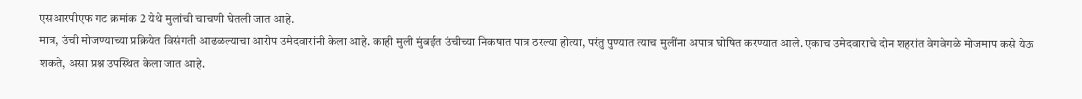एसआरपीएफ गट क्रमांक 2 येथे मुलांची चाचणी घेतली जात आहे.
मात्र, उंची मोजण्याच्या प्रक्रियेत विसंगती आढळल्याचा आरोप उमेदवारांनी केला आहे. काही मुली मुंबईत उंचीच्या निकषात पात्र ठरल्या होत्या, परंतु पुण्यात त्याच मुलींना अपात्र घोषित करण्यात आले. एकाच उमेदवाराचे दोन शहरांत वेगवेगळे मोजमाप कसे येऊ शकते, असा प्रश्न उपस्थित केला जात आहे.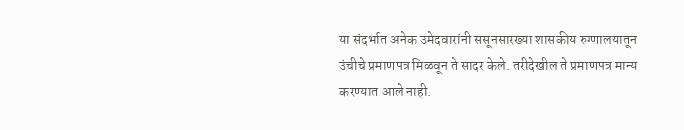या संदर्भात अनेक उमेदवारांनी ससूनसारख्या शासकीय रुग्णालयातून उंचीचे प्रमाणपत्र मिळवून ते सादर केले. तरीदेखील ते प्रमाणपत्र मान्य करण्यात आले नाही.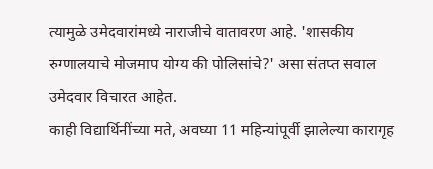त्यामुळे उमेदवारांमध्ये नाराजीचे वातावरण आहे. 'शासकीय रुग्णालयाचे मोजमाप योग्य की पोलिसांचे?' असा संतप्त सवाल उमेदवार विचारत आहेत.
काही विद्यार्थिनींच्या मते, अवघ्या 11 महिन्यांपूर्वी झालेल्या कारागृह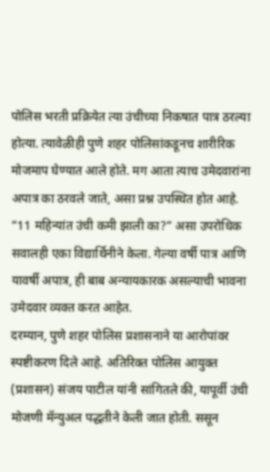पोलिस भरती प्रक्रियेत त्या उंचीच्या निकषात पात्र ठरल्या होत्या. त्यावेळीही पुणे शहर पोलिसांकडूनच शारीरिक मोजमाप घेण्यात आले होते. मग आता त्याच उमेदवारांना अपात्र का ठरवले जाते, असा प्रश्न उपस्थित होत आहे. “11 महिन्यांत उंची कमी झाली का?” असा उपरोधिक सवालही एका विद्यार्थिनीने केला. गेल्या वर्षी पात्र आणि यावर्षी अपात्र, ही बाब अन्यायकारक असल्याची भावना उमेदवार व्यक्त करत आहेत.
दरम्यान, पुणे शहर पोलिस प्रशासनाने या आरोपांवर स्पष्टीकरण दिले आहे. अतिरिक्त पोलिस आयुक्त (प्रशासन) संजय पाटील यांनी सांगितले की, यापूर्वी उंची मोजणी मॅन्युअल पद्धतीने केली जात होती. ससून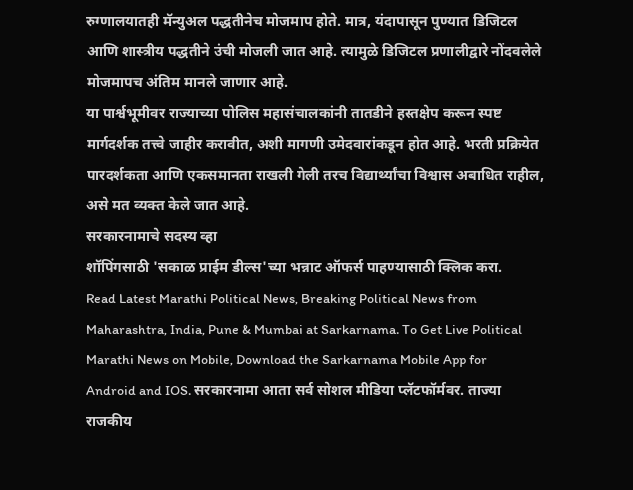रुग्णालयातही मॅन्युअल पद्धतीनेच मोजमाप होते. मात्र, यंदापासून पुण्यात डिजिटल आणि शास्त्रीय पद्धतीने उंची मोजली जात आहे. त्यामुळे डिजिटल प्रणालीद्वारे नोंदवलेले मोजमापच अंतिम मानले जाणार आहे.
या पार्श्वभूमीवर राज्याच्या पोलिस महासंचालकांनी तातडीने हस्तक्षेप करून स्पष्ट मार्गदर्शक तत्त्वे जाहीर करावीत, अशी मागणी उमेदवारांकडून होत आहे. भरती प्रक्रियेत पारदर्शकता आणि एकसमानता राखली गेली तरच विद्यार्थ्यांचा विश्वास अबाधित राहील, असे मत व्यक्त केले जात आहे.
सरकारनामाचे सदस्य व्हा
शॉपिंगसाठी 'सकाळ प्राईम डील्स'च्या भन्नाट ऑफर्स पाहण्यासाठी क्लिक करा.
Read Latest Marathi Political News, Breaking Political News from Maharashtra, India, Pune & Mumbai at Sarkarnama. To Get Live Political Marathi News on Mobile, Download the Sarkarnama Mobile App for Android and IOS. सरकारनामा आता सर्व सोशल मीडिया प्लॅटफॉर्मवर. ताज्या राजकीय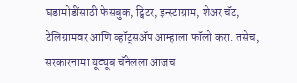घडामोडींसाठी फेसबुक, ट्विटर, इन्स्टाग्राम, शेअर चॅट, टेलिग्रामवर आणि व्हॉट्सॲप आम्हाला फॉलो करा. तसेच, सरकारनामा यूट्यूब चॅनेलला आजच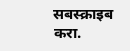सबस्क्राइब करा.